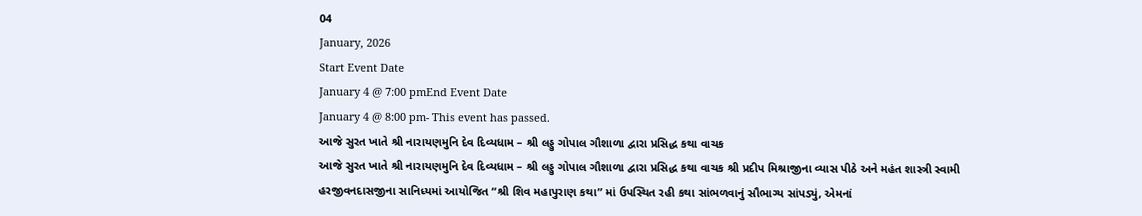04
January, 2026
Start Event Date
January 4 @ 7:00 pmEnd Event Date
January 4 @ 8:00 pm- This event has passed.
આજે સુરત ખાતે શ્રી નારાયણમુનિ દેવ દિવ્યધામ – શ્રી લડ્ડુ ગોપાલ ગૌશાળા દ્વારા પ્રસિદ્ધ કથા વાચક
આજે સુરત ખાતે શ્રી નારાયણમુનિ દેવ દિવ્યધામ – શ્રી લડ્ડુ ગોપાલ ગૌશાળા દ્વારા પ્રસિદ્ધ કથા વાચક શ્રી પ્રદીપ મિશ્રાજીના વ્યાસ પીઠે અને મહંત શાસ્ત્રી સ્વામી હરજીવનદાસજીના સાનિધ્યમાં આયોજિત “શ્રી શિવ મહાપુરાણ કથા” માં ઉપસ્થિત રહી કથા સાંભળવાનું સૌભાગ્ય સાંપડ્યું, એમનાં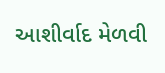આશીર્વાદ મેળવી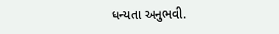ધન્યતા અનુભવી.